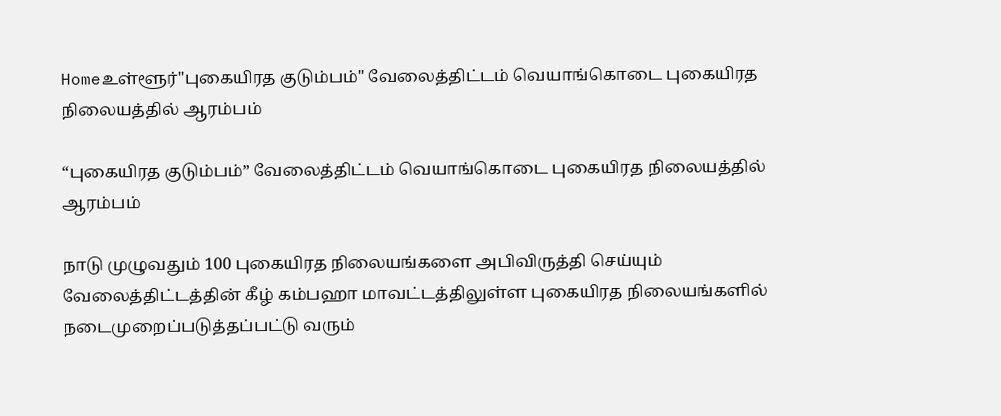Homeஉள்ளூர்"புகையிரத குடும்பம்" வேலைத்திட்டம் வெயாங்கொடை புகையிரத நிலையத்தில் ஆரம்பம்

“புகையிரத குடும்பம்” வேலைத்திட்டம் வெயாங்கொடை புகையிரத நிலையத்தில் ஆரம்பம்

நாடு முழுவதும் 100 புகையிரத நிலையங்களை அபிவிருத்தி செய்யும் வேலைத்திட்டத்தின் கீழ் கம்பஹா மாவட்டத்திலுள்ள புகையிரத நிலையங்களில் நடைமுறைப்படுத்தப்பட்டு வரும்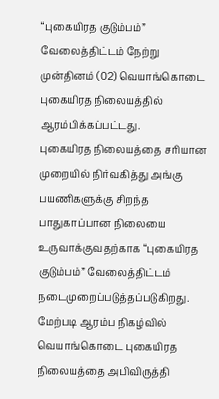“புகையிரத குடும்பம்” வேலைத்திட்டம் நேற்று முன்தினம் (02) வெயாங்கொடை புகையிரத நிலையத்தில் ஆரம்பிக்கப்பட்டது.
புகையிரத நிலையத்தை சரியான முறையில் நிர்வகித்து அங்கு பயணிகளுக்கு சிறந்த பாதுகாப்பான நிலையை உருவாக்குவதற்காக “புகையிரத குடும்பம்” வேலைத்திட்டம் நடைமுறைப்படுத்தப்படுகிறது.
மேற்படி ஆரம்ப நிகழ்வில் வெயாங்கொடை புகையிரத நிலையத்தை அபிவிருத்தி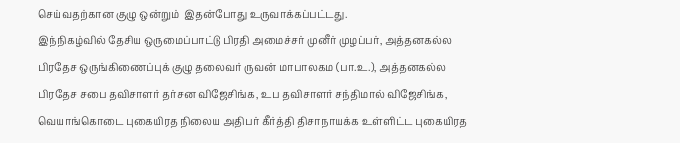செய்வதற்கான குழு ஒன்றும்  இதன்போது உருவாக்கப்பட்டது.
இந்நிகழ்வில் தேசிய ஒருமைப்பாட்டு பிரதி அமைச்சர் முனீர் முழப்பர், அத்தனகல்ல பிரதேச ஒருங்கிணைப்புக் குழு தலைவர் ருவன் மாபாலகம (பா.உ.), அத்தனகல்ல பிரதேச சபை தவிசாளர் தர்சன விஜேசிங்க, உப தவிசாளர் சந்திமால் விஜேசிங்க, வெயாங்கொடை புகையிரத நிலைய அதிபர் கீர்த்தி திசாநாயக்க உள்ளிட்ட புகையிரத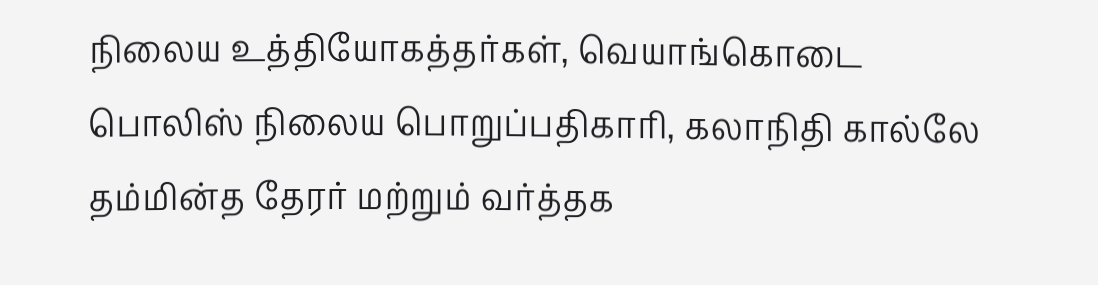நிலைய உத்தியோகத்தர்கள், வெயாங்கொடை பொலிஸ் நிலைய பொறுப்பதிகாரி, கலாநிதி கால்லே தம்மின்த தேரர் மற்றும் வர்த்தக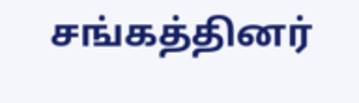சங்கத்தினர்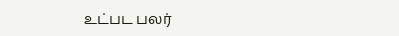உட்பட பலர்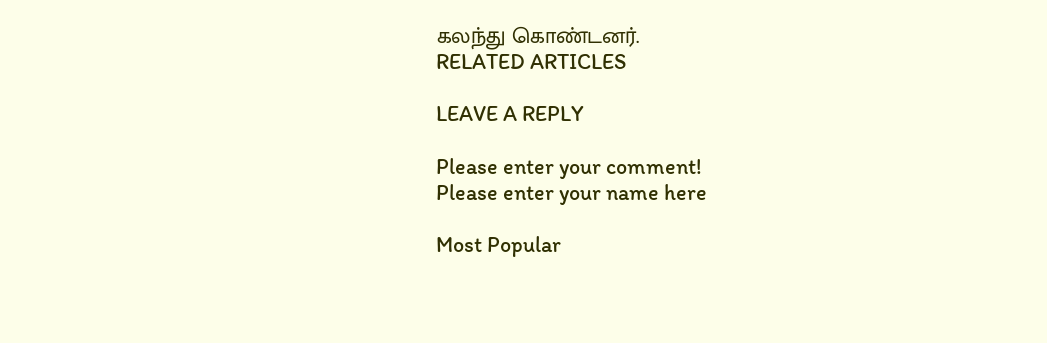கலந்து கொண்டனர்.
RELATED ARTICLES

LEAVE A REPLY

Please enter your comment!
Please enter your name here

Most Popular